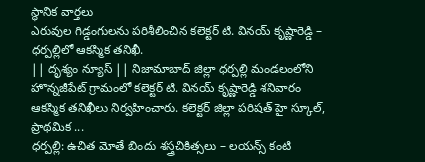స్థానిక వార్తలు
ఎరువుల గిడ్డంగులను పరిశీలించిన కలెక్టర్ టి. వినయ్ కృష్ణారెడ్డి – ధర్పల్లిలో ఆకస్మిక తనిఖీ.
|| దృశ్యం న్యూస్ || నిజామాబాద్ జిల్లా ధర్పల్లి మండలంలోని హొన్నజీపేట్ గ్రామంలో కలెక్టర్ టి. వినయ్ కృష్ణారెడ్డి శనివారం ఆకస్మిక తనిఖీలు నిర్వహించారు. కలెక్టర్ జిల్లా పరిషత్ హై స్కూల్, ప్రాథమిక ...
ధర్పల్లి: ఉచిత మోతే బిందు శస్త్రచికిత్సలు – లయన్స్ కంటి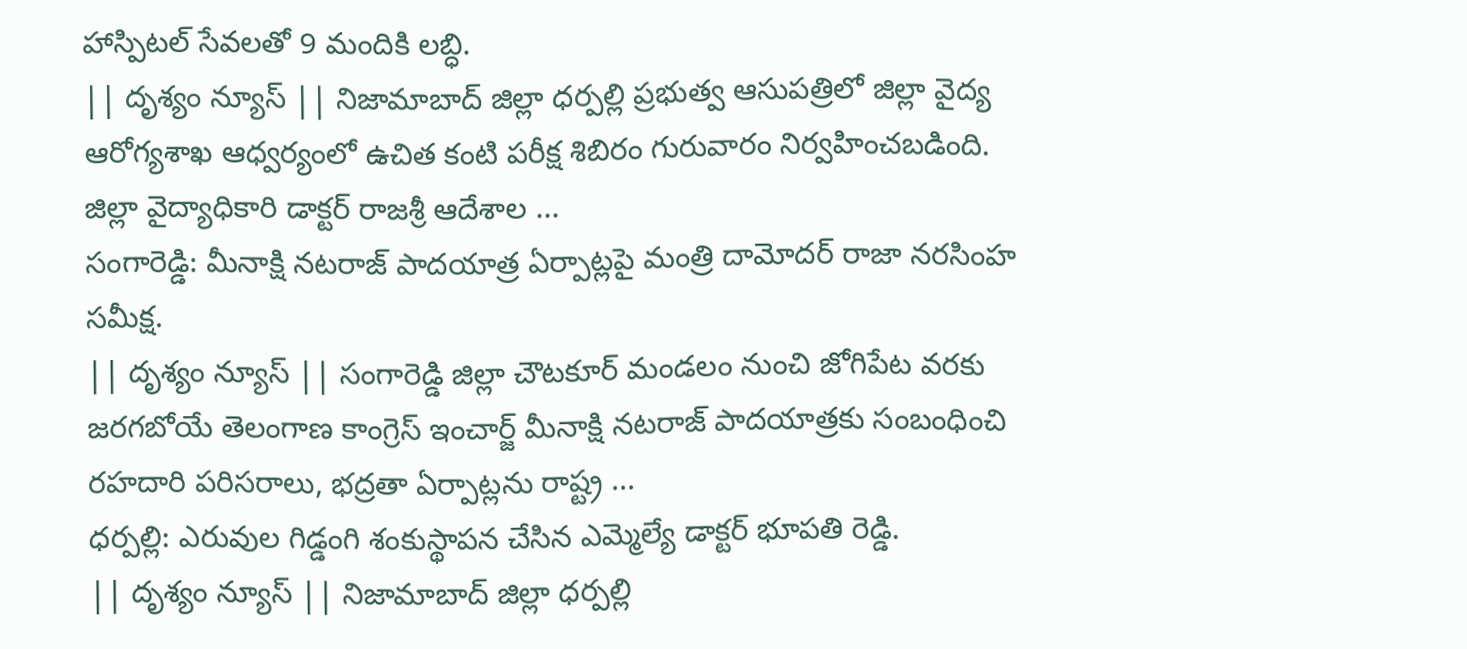హాస్పిటల్ సేవలతో 9 మందికి లబ్ధి.
|| దృశ్యం న్యూస్ || నిజామాబాద్ జిల్లా ధర్పల్లి ప్రభుత్వ ఆసుపత్రిలో జిల్లా వైద్య ఆరోగ్యశాఖ ఆధ్వర్యంలో ఉచిత కంటి పరీక్ష శిబిరం గురువారం నిర్వహించబడింది. జిల్లా వైద్యాధికారి డాక్టర్ రాజశ్రీ ఆదేశాల ...
సంగారెడ్డి: మీనాక్షి నటరాజ్ పాదయాత్ర ఏర్పాట్లపై మంత్రి దామోదర్ రాజా నరసింహ సమీక్ష.
|| దృశ్యం న్యూస్ || సంగారెడ్డి జిల్లా చౌటకూర్ మండలం నుంచి జోగిపేట వరకు జరగబోయే తెలంగాణ కాంగ్రెస్ ఇంచార్జ్ మీనాక్షి నటరాజ్ పాదయాత్రకు సంబంధించి రహదారి పరిసరాలు, భద్రతా ఏర్పాట్లను రాష్ట్ర ...
ధర్పల్లి: ఎరువుల గిడ్డంగి శంకుస్థాపన చేసిన ఎమ్మెల్యే డాక్టర్ భూపతి రెడ్డి.
|| దృశ్యం న్యూస్ || నిజామాబాద్ జిల్లా ధర్పల్లి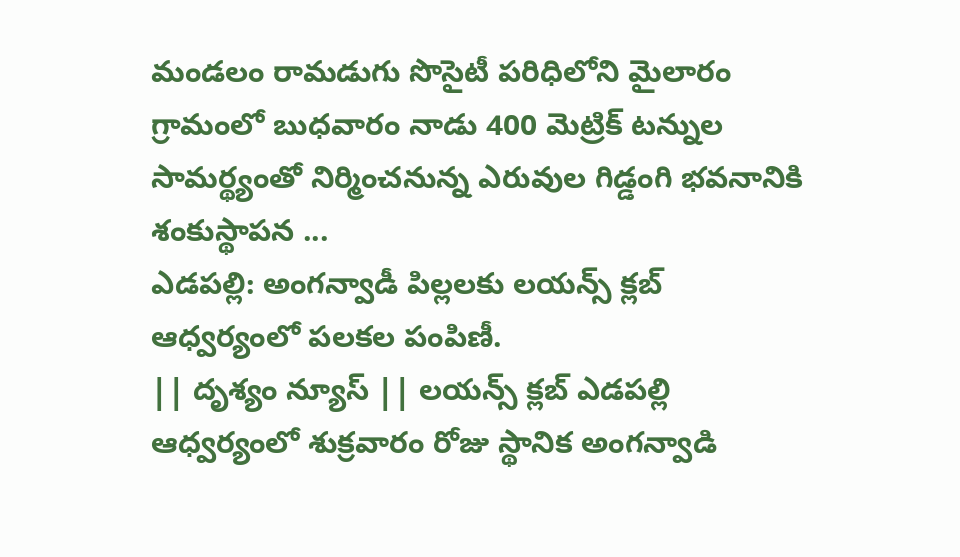మండలం రామడుగు సొసైటీ పరిధిలోని మైలారం గ్రామంలో బుధవారం నాడు 400 మెట్రిక్ టన్నుల సామర్థ్యంతో నిర్మించనున్న ఎరువుల గిడ్డంగి భవనానికి శంకుస్థాపన ...
ఎడపల్లి: అంగన్వాడీ పిల్లలకు లయన్స్ క్లబ్ ఆధ్వర్యంలో పలకల పంపిణీ.
|| దృశ్యం న్యూస్ || లయన్స్ క్లబ్ ఎడపల్లి ఆధ్వర్యంలో శుక్రవారం రోజు స్థానిక అంగన్వాడి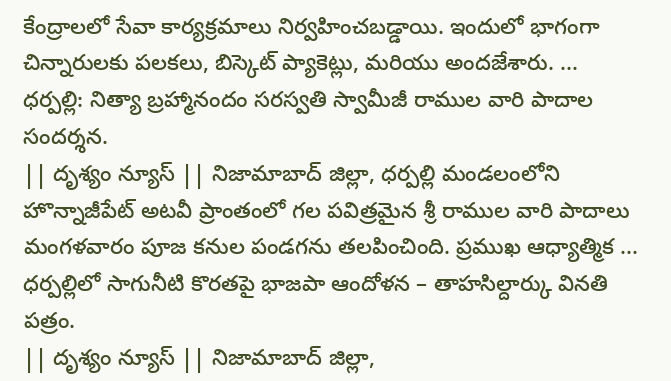కేంద్రాలలో సేవా కార్యక్రమాలు నిర్వహించబడ్డాయి. ఇందులో భాగంగా చిన్నారులకు పలకలు, బిస్కెట్ ప్యాకెట్లు, మరియు అందజేశారు. ...
ధర్పల్లి: నిత్యా బ్రహ్మానందం సరస్వతి స్వామీజీ రాముల వారి పాదాల సందర్శన.
|| దృశ్యం న్యూస్ || నిజామాబాద్ జిల్లా, ధర్పల్లి మండలంలోని హొన్నాజీపేట్ అటవీ ప్రాంతంలో గల పవిత్రమైన శ్రీ రాముల వారి పాదాలు మంగళవారం పూజ కనుల పండగను తలపించింది. ప్రముఖ ఆధ్యాత్మిక ...
ధర్పల్లిలో సాగునీటి కొరతపై భాజపా ఆందోళన – తాహసిల్దార్కు వినతి పత్రం.
|| దృశ్యం న్యూస్ || నిజామాబాద్ జిల్లా,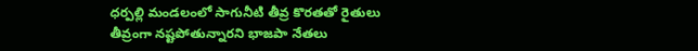ధర్పల్లి మండలంలో సాగునీటి తీవ్ర కొరతతో రైతులు తీవ్రంగా నష్టపోతున్నారని భాజపా నేతలు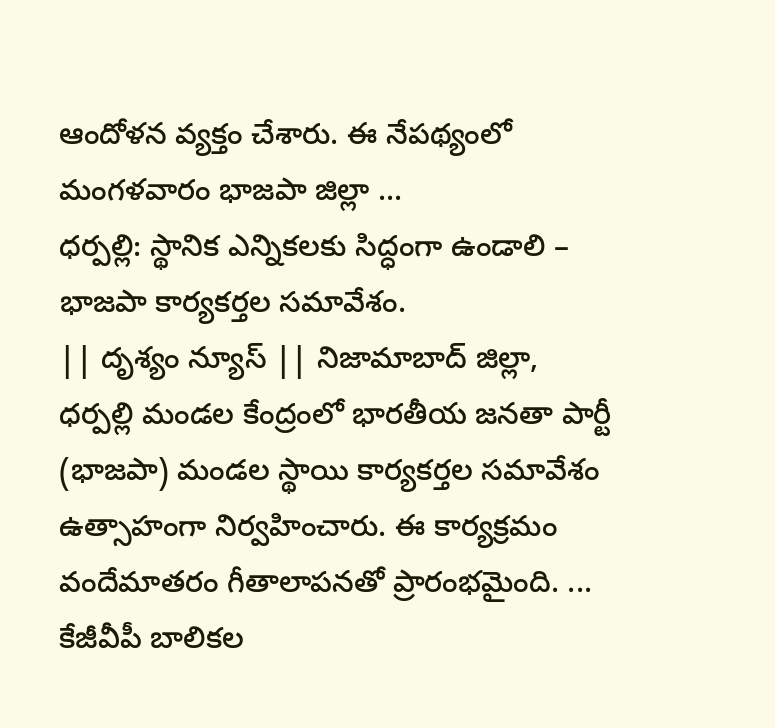ఆందోళన వ్యక్తం చేశారు. ఈ నేపథ్యంలో మంగళవారం భాజపా జిల్లా ...
ధర్పల్లి: స్థానిక ఎన్నికలకు సిద్ధంగా ఉండాలి – భాజపా కార్యకర్తల సమావేశం.
|| దృశ్యం న్యూస్ || నిజామాబాద్ జిల్లా, ధర్పల్లి మండల కేంద్రంలో భారతీయ జనతా పార్టీ (భాజపా) మండల స్థాయి కార్యకర్తల సమావేశం ఉత్సాహంగా నిర్వహించారు. ఈ కార్యక్రమం వందేమాతరం గీతాలాపనతో ప్రారంభమైంది. ...
కేజీవీపీ బాలికల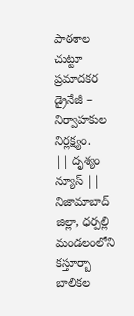పాఠశాల చుట్టూ ప్రమాదకర డ్రైనేజీ – నిర్వాహకుల నిర్లక్ష్యం.
|| దృశ్యం న్యూస్ || నిజామాబాద్ జిల్లా, ధర్పల్లి మండలంలోని కస్తూర్బా బాలికల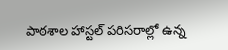పాఠశాల హాస్టల్ పరిసరాల్లో ఉన్న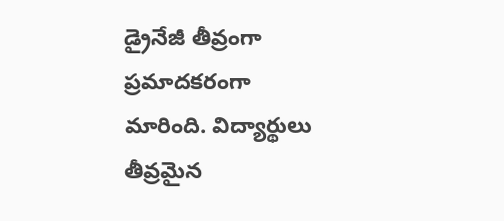డ్రైనేజీ తీవ్రంగా ప్రమాదకరంగా మారింది. విద్యార్థులు తీవ్రమైన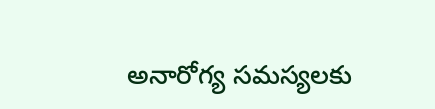అనారోగ్య సమస్యలకు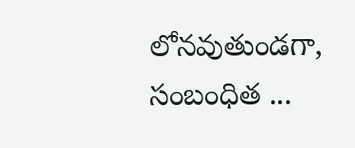లోనవుతుండగా, సంబంధిత ...